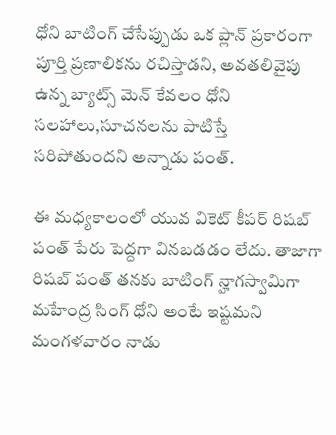ధోని బాటింగ్ చేసేప్పుడు ఒక ప్లాన్ ప్రకారంగా పూర్తి ప్రణాలికను రచిస్తాడని, అవతలివైపు ఉన్న బ్యాట్స్ మెన్ కేవలం ధోని సలహాలు,సూచనలను పాటిస్తే   సరిపోతుందని అన్నాడు పంత్.

ఈ మధ్యకాలంలో యువ వికెట్ కీపర్ రిషబ్ పంత్ పేరు పెద్దగా వినబడడం లేదు. తాజాగా రిషబ్ పంత్ తనకు బాటింగ్ న్హాగస్వామిగా మహేంద్ర సింగ్ ధోని అంటే ఇష్టమని మంగళవారం నాడు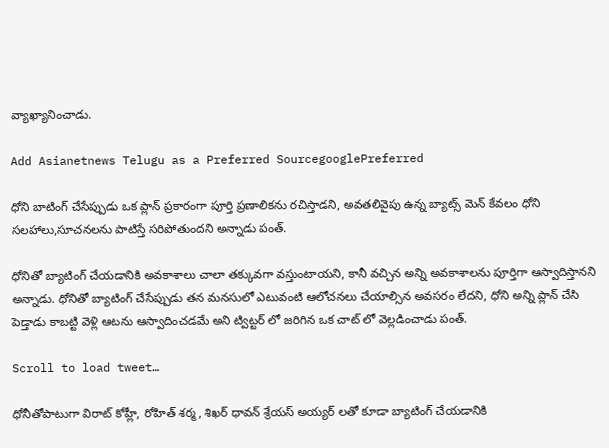వ్యాఖ్యానించాడు.

Add Asianetnews Telugu as a Preferred SourcegooglePreferred

ధోని బాటింగ్ చేసేప్పుడు ఒక ప్లాన్ ప్రకారంగా పూర్తి ప్రణాలికను రచిస్తాడని, అవతలివైపు ఉన్న బ్యాట్స్ మెన్ కేవలం ధోని సలహాలు,సూచనలను పాటిస్తే సరిపోతుందని అన్నాడు పంత్.

ధోనితో బ్యాటింగ్ చేయడానికి అవకాశాలు చాలా తక్కువగా వస్తుంటాయని, కానీ వచ్చిన అన్ని అవకాశాలను పూర్తిగా ఆస్వాదిస్తానని అన్నాడు. ధోనితో బ్యాటింగ్ చేసేప్పుడు తన మనసులో ఎటువంటి ఆలోచనలు చేయాల్సిన అవసరం లేదని, ధోని అన్ని ప్లాన్ చేసి పెడ్తాడు కాబట్టి వెళ్లి ఆటను ఆస్వాదించడమే అని ట్విట్టర్ లో జరిగిన ఒక చాట్ లో వెల్లడించాడు పంత్.

Scroll to load tweet…

ధోనీతోపాటుగా విరాట్ కోహ్లీ, రోహిత్ శర్మ, శిఖర్ ధావన్ శ్రేయస్ అయ్యర్ లతో కూడా బ్యాటింగ్ చేయడానికి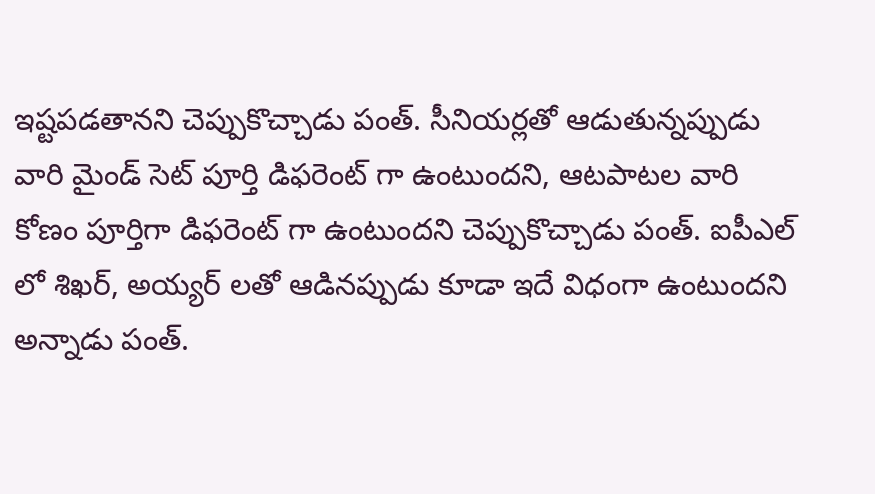ఇష్టపడతానని చెప్పుకొచ్చాడు పంత్. సీనియర్లతో ఆడుతున్నప్పుడు వారి మైండ్ సెట్ పూర్తి డిఫరెంట్ గా ఉంటుందని, ఆటపాటల వారి కోణం పూర్తిగా డిఫరెంట్ గా ఉంటుందని చెప్పుకొచ్చాడు పంత్. ఐపీఎల్ లో శిఖర్, అయ్యర్ లతో ఆడినప్పుడు కూడా ఇదే విధంగా ఉంటుందని అన్నాడు పంత్.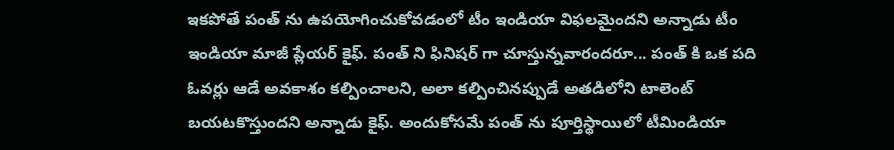ఇకపోతే పంత్ ను ఉపయోగించుకోవడంలో టీం ఇండియా విఫలమైందని అన్నాడు టీం ఇండియా మాజీ ప్లేయర్ కైఫ్. పంత్ ని ఫినిషర్ గా చూస్తున్నవారందరూ... పంత్ కి ఒక పది ఓవర్లు ఆడే అవకాశం కల్పించాలని, అలా కల్పించినప్పుడే అతడిలోని టాలెంట్ బయటకొస్తుందని అన్నాడు కైఫ్. అందుకోసమే పంత్ ను పూర్తిస్థాయిలో టీమిండియా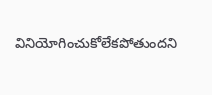వినియోగించుకోలేకపోతుందని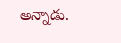అన్నాడు.